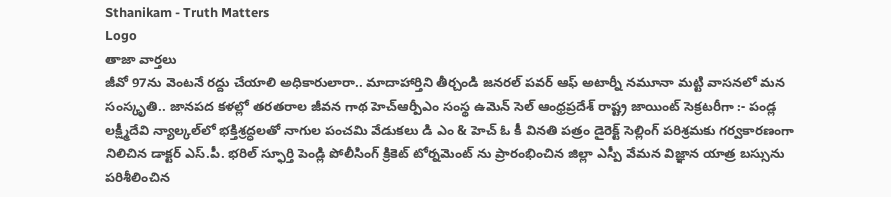Sthanikam - Truth Matters
Logo
తాజా వార్తలు
జీవో 97ను వెంటనే రద్దు చేయాలి అధికారులారా.. మాదాహార్తిని తీర్చండి జనరల్ పవర్ ఆఫ్ అటార్నీ నమూనా మట్టి వాసనలో మన సంస్కృతి.. జానపద కళల్లో తరతరాల జీవన గాథ హెచ్ఆర్పీఎం సంస్థ ఉమెన్ సెల్ ఆంధ్రప్రదేశ్ రాష్ట్ర జాయింట్ సెక్రటరీగా :- పండ్ల లక్ష్మీదేవి న్యాల్కల్‌లో భక్తిశ్రద్ధలతో నాగుల పంచమి వేడుకలు డి ఎం & హెచ్ ఓ కీ వినతి పత్రం డైరెక్ట్ సెల్లింగ్ పరిశ్రమకు గర్వకారణంగా నిలిచిన డాక్టర్ ఎస్.పీ. భరిల్ స్ఫూర్తి పెండ్లి పోలీసింగ్ క్రికెట్ టోర్నమెంట్ ను ప్రారంభించిన జిల్లా ఎస్పీ వేమన విజ్ఞాన యాత్ర బస్సును పరిశీలించిన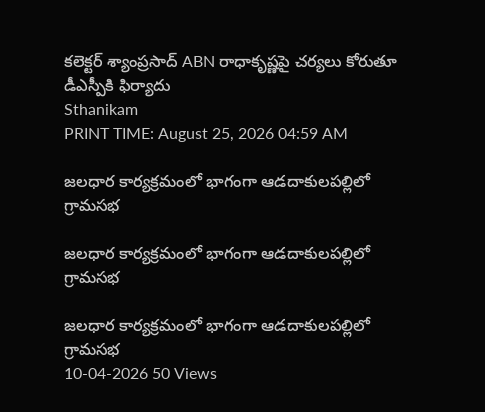కలెక్టర్ శ్యాంప్రసాద్ ABN రాధాకృష్ణపై చర్యలు కోరుతూ డీఎస్పీకి ఫిర్యాదు
Sthanikam
PRINT TIME: August 25, 2026 04:59 AM

జలధార కార్యక్రమంలో భాగంగా ఆడదాకులపల్లిలో గ్రామసభ

జలధార కార్యక్రమంలో భాగంగా ఆడదాకులపల్లిలో గ్రామసభ

జలధార కార్యక్రమంలో భాగంగా ఆడదాకులపల్లిలో గ్రామసభ
10-04-2026 50 Views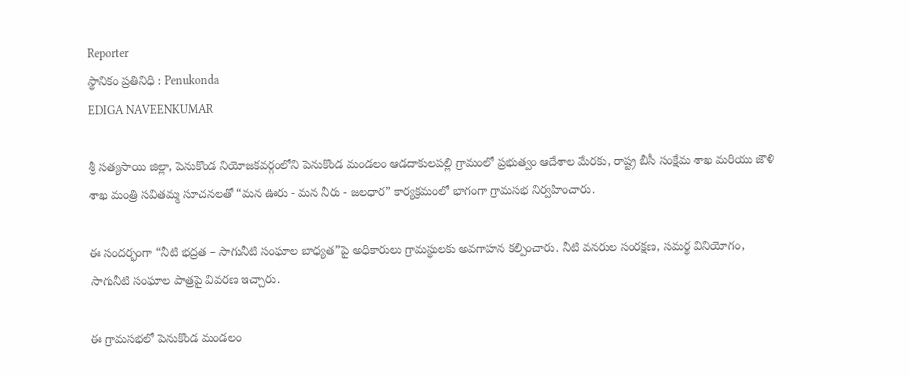Reporter
స్థానికం ప్రతినిధి : Penukonda
EDIGA NAVEENKUMAR

శ్రీ సత్యసాయి జిల్లా, పెనుకొండ నియోజకవర్గంలోని పెనుకొండ మండలం ఆడదాకులపల్లి గ్రామంలో ప్రభుత్వం ఆదేశాల మేరకు, రాష్ట్ర బీసీ సంక్షేమ శాఖ మరియు జౌళి శాఖ మంత్రి సవితమ్మ సూచనలతో “మన ఊరు - మన నీరు - జలధార” కార్యక్రమంలో భాగంగా గ్రామసభ నిర్వహించారు.

ఈ సందర్భంగా “నీటి భద్రత – సాగునీటి సంఘాల బాధ్యత”పై అధికారులు గ్రామస్థులకు అవగాహన కల్పించారు. నీటి వనరుల సంరక్షణ, సమర్థ వినియోగం, సాగునీటి సంఘాల పాత్రపై వివరణ ఇచ్చారు.

ఈ గ్రామసభలో పెనుకొండ మండలం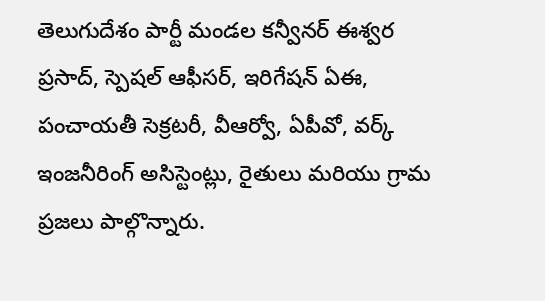తెలుగుదేశం పార్టీ మండల కన్వీనర్ ఈశ్వర ప్రసాద్, స్పెషల్ ఆఫీసర్, ఇరిగేషన్ ఏఈ, పంచాయతీ సెక్రటరీ, వీఆర్వో, ఏపీవో, వర్క్ ఇంజనీరింగ్ అసిస్టెంట్లు, రైతులు మరియు గ్రామ ప్రజలు పాల్గొన్నారు.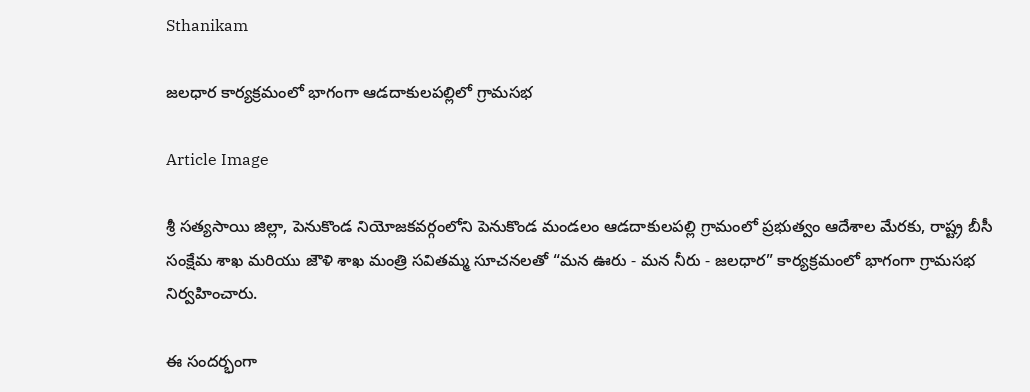Sthanikam

జలధార కార్యక్రమంలో భాగంగా ఆడదాకులపల్లిలో గ్రామసభ

Article Image

శ్రీ సత్యసాయి జిల్లా, పెనుకొండ నియోజకవర్గంలోని పెనుకొండ మండలం ఆడదాకులపల్లి గ్రామంలో ప్రభుత్వం ఆదేశాల మేరకు, రాష్ట్ర బీసీ సంక్షేమ శాఖ మరియు జౌళి శాఖ మంత్రి సవితమ్మ సూచనలతో “మన ఊరు - మన నీరు - జలధార” కార్యక్రమంలో భాగంగా గ్రామసభ నిర్వహించారు.

ఈ సందర్భంగా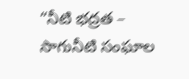“నీటి భద్రత – సాగునీటి సంఘాల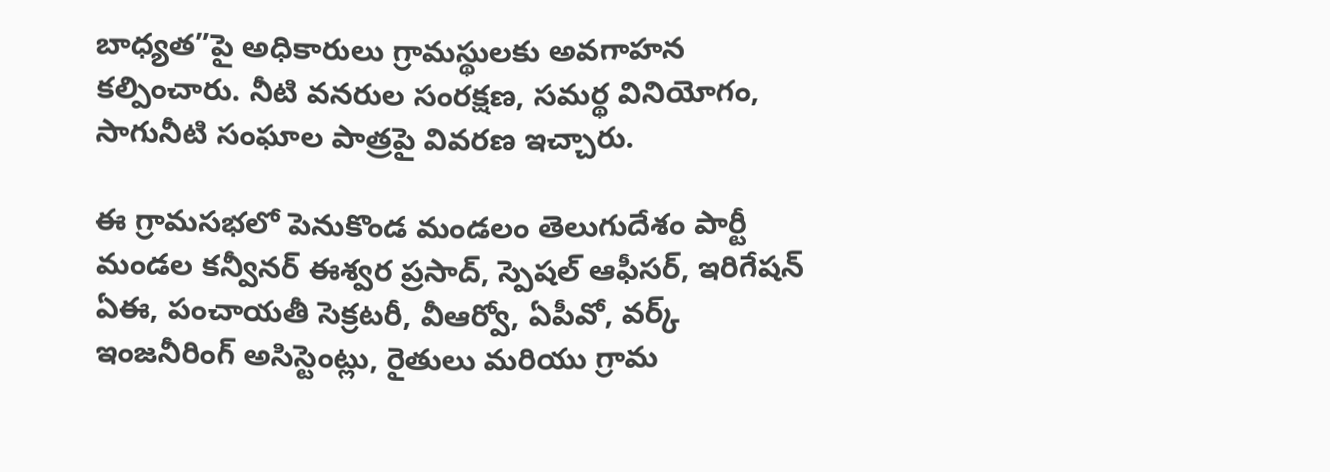బాధ్యత”పై అధికారులు గ్రామస్థులకు అవగాహన కల్పించారు. నీటి వనరుల సంరక్షణ, సమర్థ వినియోగం, సాగునీటి సంఘాల పాత్రపై వివరణ ఇచ్చారు.

ఈ గ్రామసభలో పెనుకొండ మండలం తెలుగుదేశం పార్టీ మండల కన్వీనర్ ఈశ్వర ప్రసాద్, స్పెషల్ ఆఫీసర్, ఇరిగేషన్ ఏఈ, పంచాయతీ సెక్రటరీ, వీఆర్వో, ఏపీవో, వర్క్ ఇంజనీరింగ్ అసిస్టెంట్లు, రైతులు మరియు గ్రామ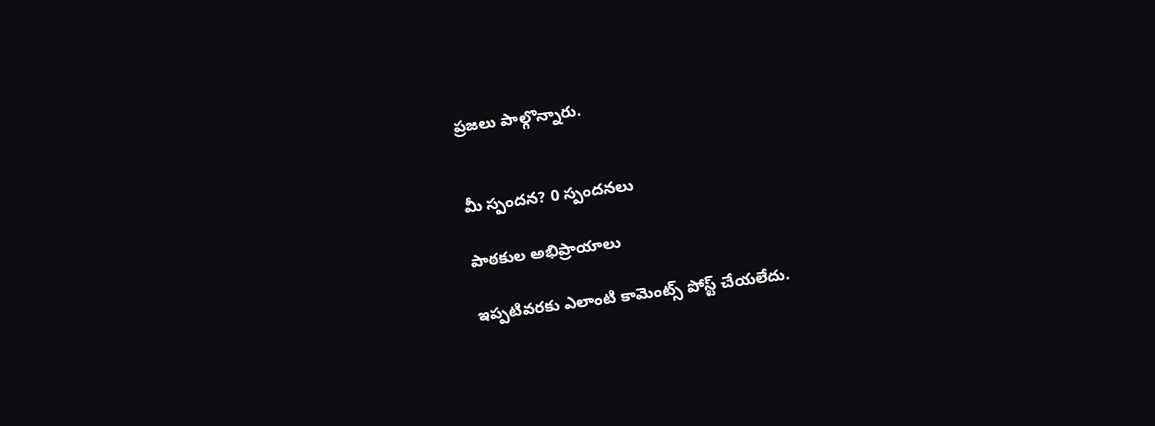ప్రజలు పాల్గొన్నారు.


మీ స్పందన? 0 స్పందనలు

పాఠకుల అభిప్రాయాలు

ఇప్పటివరకు ఎలాంటి కామెంట్స్ పోస్ట్ చేయలేదు.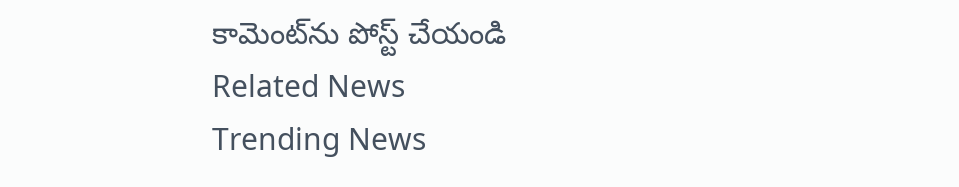కామెంట్‌ను పోస్ట్ చేయండి
Related News
Trending News